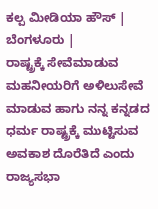ಕಲ್ಪ ಮೀಡಿಯಾ ಹೌಸ್ | ಬೆಂಗಳೂರು |
ರಾಷ್ಟ್ರಕ್ಕೆ ಸೇವೆಮಾಡುವ ಮಹನೀಯರಿಗೆ ಅಳಿಲುಸೇವೆ ಮಾಡುವ ಹಾಗು ನನ್ನ ಕನ್ನಡದ ಧರ್ಮ ರಾಷ್ಟ್ರಕ್ಕೆ ಮುಟ್ಟಿಸುವ ಅವಕಾಶ ದೊರೆತಿದೆ ಎಂದು ರಾಜ್ಯಸಭಾ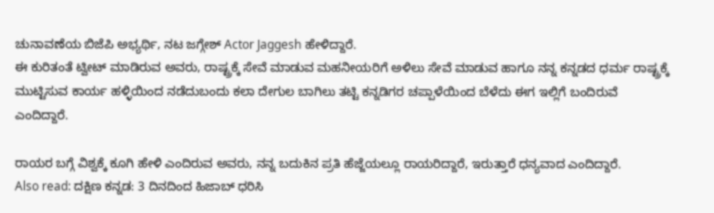ಚುನಾವಣೆಯ ಬಿಜೆಪಿ ಅಭ್ಯರ್ಥಿ, ನಟ ಜಗ್ಗೇಶ್ Actor Jaggesh ಹೇಳಿದ್ದಾರೆ.
ಈ ಕುರಿತಂತೆ ಟ್ವೀಟ್ ಮಾಡಿರುವ ಅವರು, ರಾಷ್ಟ್ರಕ್ಕೆ ಸೇವೆ ಮಾಡುವ ಮಹನೀಯರಿಗೆ ಅಳಿಲು ಸೇವೆ ಮಾಡುವ ಹಾಗೂ ನನ್ನ ಕನ್ನಡದ ಧರ್ಮ ರಾಷ್ಟ್ರಕ್ಕೆ ಮುಟ್ಟಿಸುವ ಕಾರ್ಯ ಹಳ್ಳಿಯಿಂದ ನಡೆದುಬಂದು ಕಲಾ ದೇಗುಲ ಬಾಗಿಲು ತಟ್ಟಿ ಕನ್ನಡಿಗರ ಚಪ್ಪಾಳೆಯಿಂದ ಬೆಳೆದು ಈಗ ಇಲ್ಲಿಗೆ ಬಂದಿರುವೆ ಎಂದಿದ್ದಾರೆ.

ರಾಯರ ಬಗ್ಗೆ ವಿಶ್ವಕ್ಕೆ ಕೂಗಿ ಹೇಳಿ ಎಂದಿರುವ ಅವರು, ನನ್ನ ಬದುಕಿನ ಪ್ರತಿ ಹೆಜ್ಜೆಯಲ್ಲೂ ರಾಯರಿದ್ದಾರೆ, ಇರುತ್ತಾರೆ ಧನ್ಯವಾದ ಎಂದಿದ್ದಾರೆ.
Also read: ದಕ್ಷಿಣ ಕನ್ನಡ: 3 ದಿನದಿಂದ ಹಿಜಾಬ್ ಧರಿಸಿ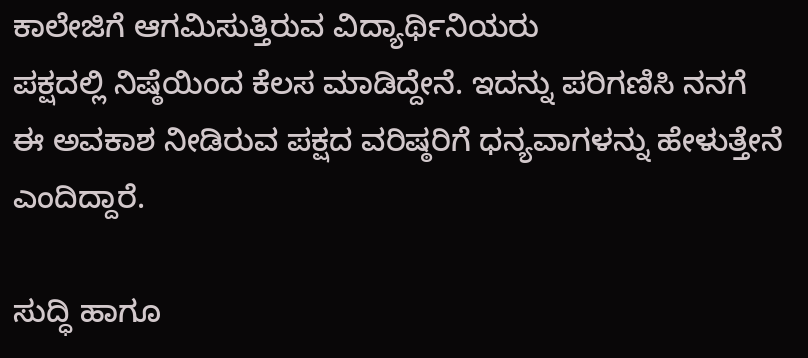ಕಾಲೇಜಿಗೆ ಆಗಮಿಸುತ್ತಿರುವ ವಿದ್ಯಾರ್ಥಿನಿಯರು
ಪಕ್ಷದಲ್ಲಿ ನಿಷ್ಠೆಯಿಂದ ಕೆಲಸ ಮಾಡಿದ್ದೇನೆ. ಇದನ್ನು ಪರಿಗಣಿಸಿ ನನಗೆ ಈ ಅವಕಾಶ ನೀಡಿರುವ ಪಕ್ಷದ ವರಿಷ್ಠರಿಗೆ ಧನ್ಯವಾಗಳನ್ನು ಹೇಳುತ್ತೇನೆ ಎಂದಿದ್ದಾರೆ.

ಸುದ್ಧಿ ಹಾಗೂ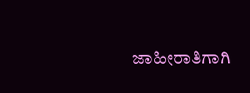ಜಾಹೀರಾತಿಗಾಗಿ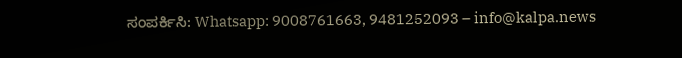ಸಂಪರ್ಕಿಸಿ: Whatsapp: 9008761663, 9481252093 – info@kalpa.news